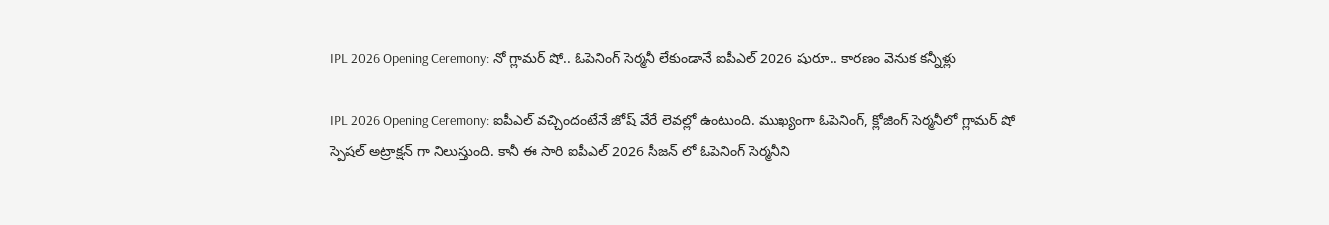IPL 2026 Opening Ceremony: నో గ్లామ‌ర్ షో.. ఓపెనింగ్ సెర్మ‌నీ లేకుండానే ఐపీఎల్ 2026 షురూ.. కారణం వెనుక కన్నీళ్లు

IPL 2026 Opening Ceremony: ఐపీఎల్ వచ్చిందంటేనే జోష్ వేరే లెవల్లో ఉంటుంది. ముఖ్యంగా ఓపెనింగ్, క్లోజింగ్ సెర్మనీలో గ్లామర్ షో స్పెషల్ అట్రాక్షన్ గా నిలుస్తుంది. కానీ ఈ సారి ఐపీఎల్ 2026 సీజన్ లో ఓపెనింగ్ సెర్మనీని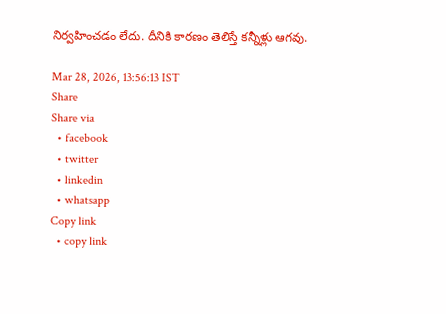నిర్వహించడం లేదు. దీనికి కారణం తెలిస్తే కన్నీళ్లు ఆగవు.

Mar 28, 2026, 13:56:13 IST
Share
Share via
  • facebook
  • twitter
  • linkedin
  • whatsapp
Copy link
  • copy link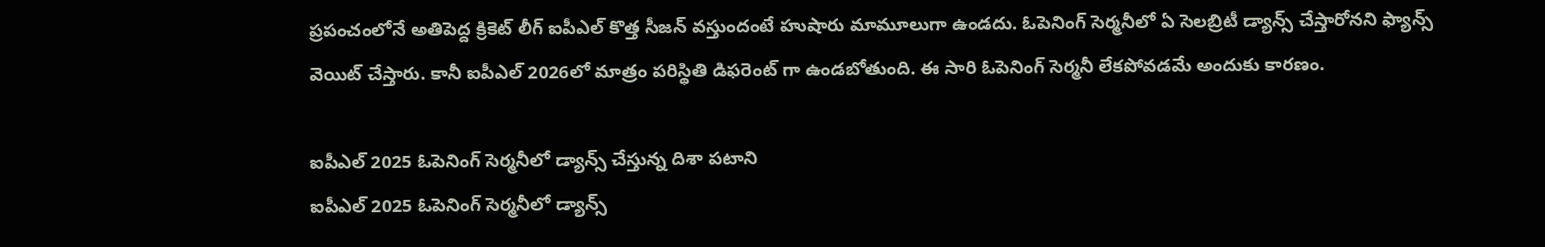ప్రపంచంలోనే అతిపెద్ద క్రికెట్ లీగ్ ఐపీఎల్ కొత్త సీజన్ వస్తుందంటే హుషారు మామూలుగా ఉండదు. ఓపెనింగ్ సెర్మనీలో ఏ సెలబ్రిటీ డ్యాన్స్ చేస్తారోనని ఫ్యాన్స్ వెయిట్ చేస్తారు. కానీ ఐపీఎల్ 2026లో మాత్రం పరిస్థితి డిఫరెంట్ గా ఉండబోతుంది. ఈ సారి ఓపెనింగ్ సెర్మనీ లేకపోవడమే అందుకు కారణం.

ఐపీఎల్ 2025 ఓపెనింగ్ సెర్మనీలో డ్యాన్స్ చేస్తున్న దిశా పటాని
ఐపీఎల్ 2025 ఓపెనింగ్ సెర్మనీలో డ్యాన్స్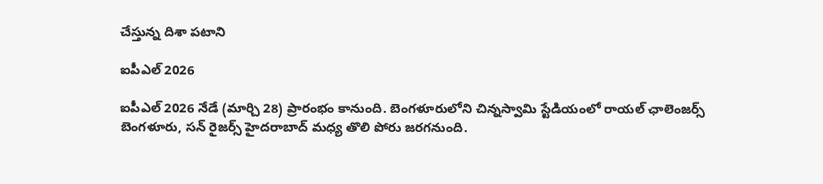చేస్తున్న దిశా పటాని

ఐపీఎల్ 2026

ఐపీఎల్ 2026 నేడే (మార్చి 28) ప్రారంభం కానుంది. బెంగళూరులోని చిన్నస్వామి స్టేడియంలో రాయల్ ఛాలెంజర్స్ బెంగళూరు, సన్ రైజర్స్ హైదరాబాద్ మధ్య తొలి పోరు జరగనుంది.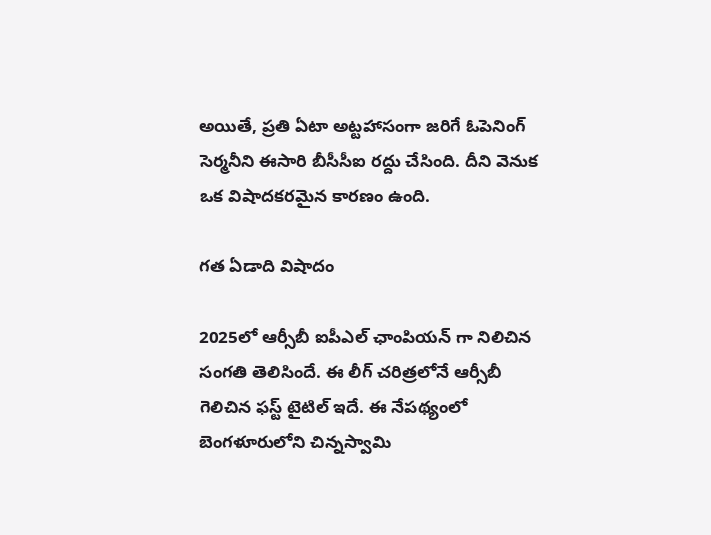అయితే, ప్రతి ఏటా అట్టహాసంగా జరిగే ఓపెనింగ్ సెర్మనీని ఈసారి బీసీసీఐ రద్దు చేసింది. దీని వెనుక ఒక విషాదకరమైన కారణం ఉంది.

గత ఏడాది విషాదం

2025లో ఆర్సీబీ ఐపీఎల్ ఛాంపియన్ గా నిలిచిన సంగతి తెలిసిందే. ఈ లీగ్ చరిత్రలోనే ఆర్సీబీ గెలిచిన ఫస్ట్ టైటిల్ ఇదే. ఈ నేపథ్యంలో బెంగళూరులోని చిన్నస్వామి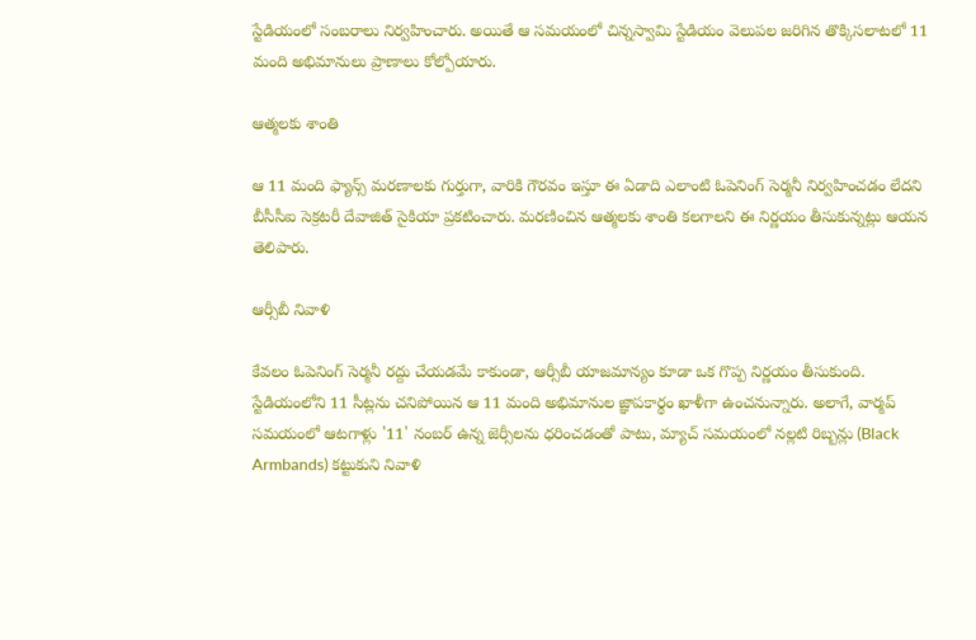స్టేడియంలో సంబరాలు నిర్వహించారు. అయితే ఆ సమయంలో చిన్నస్వామి స్టేడియం వెలుపల జరిగిన తొక్కిసలాటలో 11 మంది అభిమానులు ప్రాణాలు కోల్పోయారు.

ఆత్మలకు శాంతి

ఆ 11 మంది ఫ్యాన్స్ మరణాలకు గుర్తుగా, వారికి గౌరవం ఇస్తూ ఈ ఏడాది ఎలాంటి ఓపెనింగ్ సెర్మనీ నిర్వహించడం లేదని బీసీసీఐ సెక్రటరీ దేవాజిత్ సైకియా ప్రకటించారు. మరణించిన ఆత్మలకు శాంతి కలగాలని ఈ నిర్ణయం తీసుకున్నట్లు ఆయన తెలిపారు.

ఆర్సీబీ నివాళి

కేవలం ఓపెనింగ్ సెర్మనీ రద్దు చేయడమే కాకుండా, ఆర్సీబీ యాజమాన్యం కూడా ఒక గొప్ప నిర్ణయం తీసుకుంది. స్టేడియంలోని 11 సీట్లను చనిపోయిన ఆ 11 మంది అభిమానుల జ్ఞాపకార్థం ఖాళీగా ఉంచనున్నారు. అలాగే, వార్మప్ సమయంలో ఆటగాళ్లు '11' నంబర్ ఉన్న జెర్సీలను ధరించడంతో పాటు, మ్యాచ్ సమయంలో నల్లటి రిబ్బన్లు (Black Armbands) కట్టుకుని నివాళి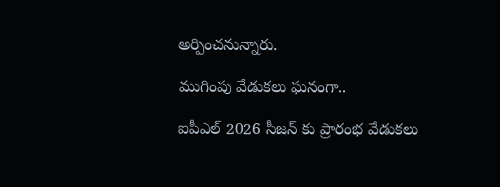అర్పించనున్నారు.

ముగింపు వేడుకలు ఘనంగా..

ఐపీఎల్ 2026 సీజన్ కు ప్రారంభ వేడుకలు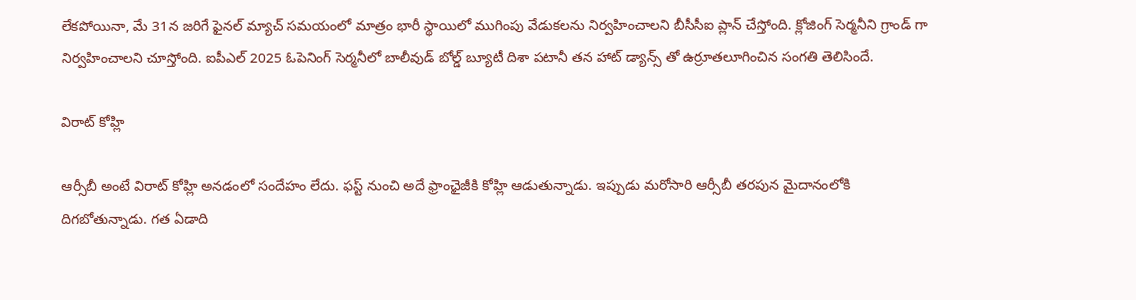లేకపోయినా, మే 31న జరిగే ఫైనల్ మ్యాచ్ సమయంలో మాత్రం భారీ స్థాయిలో ముగింపు వేడుకలను నిర్వహించాలని బీసీసీఐ ప్లాన్ చేస్తోంది. క్లోజింగ్ సెర్మనీని గ్రాండ్ గా నిర్వహించాలని చూస్తోంది. ఐపీఎల్ 2025 ఓపెనింగ్ సెర్మనీలో బాలీవుడ్ బోల్డ్ బ్యూటీ దిశా పటానీ తన హాట్ డ్యాన్స్ తో ఉర్రూతలూగించిన సంగతి తెలిసిందే.

విరాట్ కోహ్లి

ఆర్సీబీ అంటే విరాట్ కోహ్లి అనడంలో సందేహం లేదు. ఫస్ట్ నుంచి అదే ఫ్రాంఛైజీకి కోహ్లి ఆడుతున్నాడు. ఇప్పుడు మరోసారి ఆర్సీబీ తరపున మైదానంలోకి దిగబోతున్నాడు. గత ఏడాది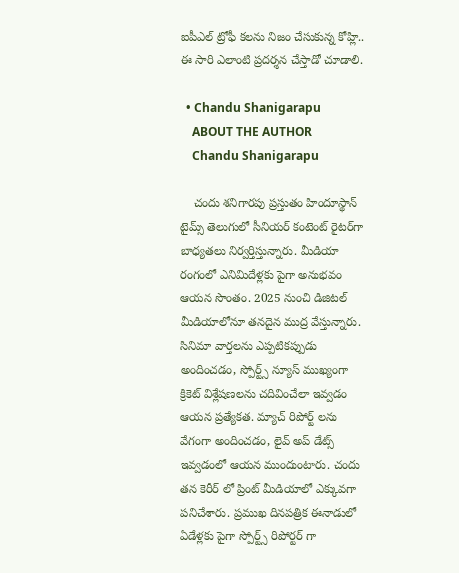ఐపీఎల్ ట్రోఫీ కలను నిజం చేసుకున్న కోహ్లి.. ఈ సారి ఎలాంటి ప్రదర్శన చేస్తాడో చూడాలి.

  • Chandu Shanigarapu
    ABOUT THE AUTHOR
    Chandu Shanigarapu

    చందు శనిగారపు ప్రస్తుతం హిందూస్థాన్ టైమ్స్ తెలుగులో సీనియర్ కంటెంట్ రైట‌ర్‌గా బాధ్యతలు నిర్వర్తిస్తున్నారు. మీడియా రంగంలో ఎనిమిదేళ్లకు పైగా అనుభవం ఆయన సొంతం. 2025 నుంచి డిజిటల్ మీడియాలోనూ తనదైన ముద్ర వేస్తున్నారు. సినిమా వార్తలను ఎప్పటికప్పుడు అందించడం, స్పోర్ట్స్ న్యూస్ ముఖ్యంగా క్రికెట్ విశ్లేషణలను చదివించేలా ఇవ్వడం ఆయన ప్రత్యేకత. మ్యాచ్ రిపోర్ట్ లను వేగంగా అందించడం, లైవ్ అప్ డేట్స్ ఇవ్వడంలో ఆయన ముందుంటారు. చందు తన కెరీర్ లో ప్రింట్ మీడియాలో ఎక్కువగా పనిచేశారు. ప్రముఖ దినపత్రిక ఈనాడులో ఏడేళ్లకు పైగా స్పోర్ట్స్ రిపోర్టర్ గా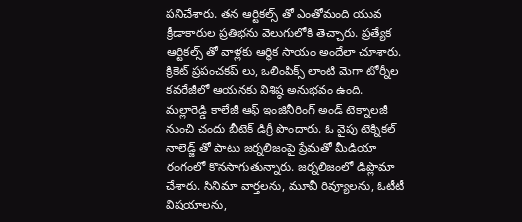పనిచేశారు. తన ఆర్టికల్స్ తో ఎంతోమంది యువ క్రీడాకారుల ప్రతిభను వెలుగులోకి తెచ్చారు. ప్రత్యేక ఆర్టికల్స్ తో వాళ్లకు ఆర్థిక సాయం అందేలా చూశారు. క్రికెట్ ప్రపంచకప్ లు, ఒలింపిక్స్ లాంటి మెగా టోర్నీల కవరేజీలో ఆయనకు విశిష్ఠ అనుభవం ఉంది. మల్లారెడ్డి కాలేజీ ఆఫ్ ఇంజినీరింగ్ అండ్ టెక్నాలజీ నుంచి చందు బీటెక్ డిగ్రీ పొందారు. ఓ వైపు టెక్నికల్ నాలెడ్జ్ తో పాటు జర్నలిజంపై ప్రేమతో మీడియా రంగంలో కొనసాగుతున్నారు. జర్నలిజంలో డిప్లొమా చేశారు. సినిమా వార్తలను, మూవీ రివ్యూలను, ఓటీటీ విషయాలను,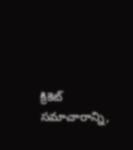క్రికెట్ సమాచారాన్ని,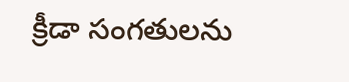క్రీడా సంగతులను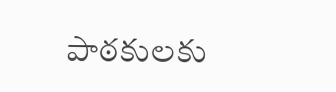పాఠకులకు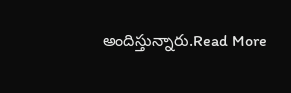అందిస్తున్నారు.Read More